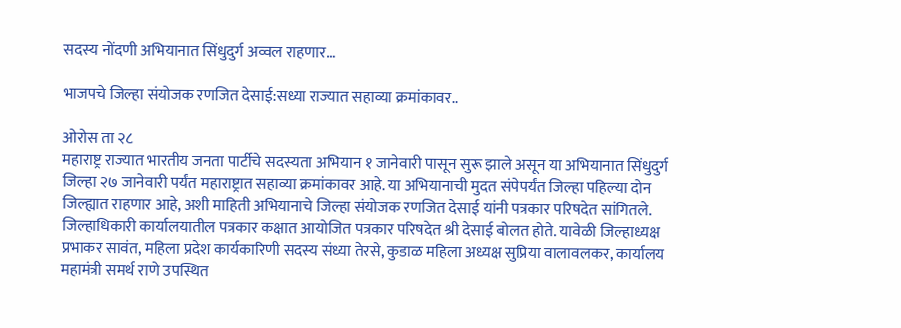सदस्य नोंदणी अभियानात सिंधुदुर्ग अव्वल राहणार…

भाजपचे जिल्हा संयोजक रणजित देसाई:सध्या राज्यात सहाव्या क्रमांकावर..

ओरोस ता २८
महाराष्ट्र राज्यात भारतीय जनता पार्टीचे सदस्यता अभियान १ जानेवारी पासून सुरू झाले असून या अभियानात सिंधुदुर्ग जिल्हा २७ जानेवारी पर्यंत महाराष्ट्रात सहाव्या क्रमांकावर आहे. या अभियानाची मुदत संपेपर्यंत जिल्हा पहिल्या दोन जिल्ह्यात राहणार आहे, अशी माहिती अभियानाचे जिल्हा संयोजक रणजित देसाई यांनी पत्रकार परिषदेत सांगितले.
जिल्हाधिकारी कार्यालयातील पत्रकार कक्षात आयोजित पत्रकार परिषदेत श्री देसाई बोलत होते. यावेळी जिल्हाध्यक्ष प्रभाकर सावंत, महिला प्रदेश कार्यकारिणी सदस्य संध्या तेरसे, कुडाळ महिला अध्यक्ष सुप्रिया वालावलकर, कार्यालय महामंत्री समर्थ राणे उपस्थित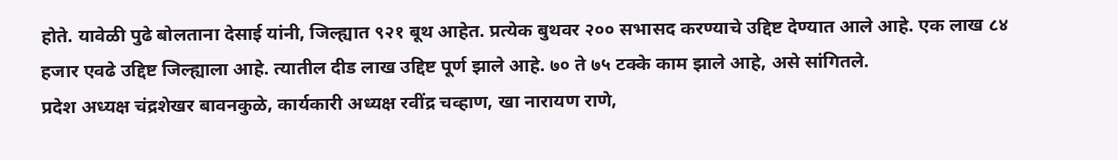होते. यावेळी पुढे बोलताना देसाई यांनी, जिल्ह्यात ९२१ बूथ आहेत. प्रत्येक बुथवर २०० सभासद करण्याचे उद्दिष्ट देण्यात आले आहे. एक लाख ८४ हजार एवढे उद्दिष्ट जिल्ह्याला आहे. त्यातील दीड लाख उद्दिष्ट पूर्ण झाले आहे. ७० ते ७५ टक्के काम झाले आहे, असे सांगितले.
प्रदेश अध्यक्ष चंद्रशेखर बावनकुळे, कार्यकारी अध्यक्ष रवींद्र चव्हाण, खा नारायण राणे,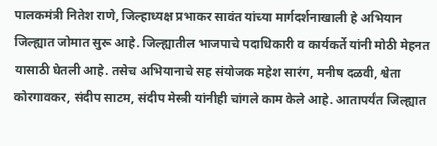पालकमंत्री नितेश राणे, जिल्हाध्यक्ष प्रभाकर सावंत यांच्या मार्गदर्शनाखाली हे अभियान जिल्ह्यात जोमात सुरू आहे. जिल्ह्यातील भाजपाचे पदाधिकारी व कार्यकर्ते यांनी मोठी मेहनत यासाठी घेतली आहे. तसेच अभियानाचे सह संयोजक महेश सारंग, मनीष दळवी, श्वेता कोरगावकर, संदीप साटम, संदीप मेस्त्री यांनीही चांगले काम केले आहे. आतापर्यंत जिल्ह्यात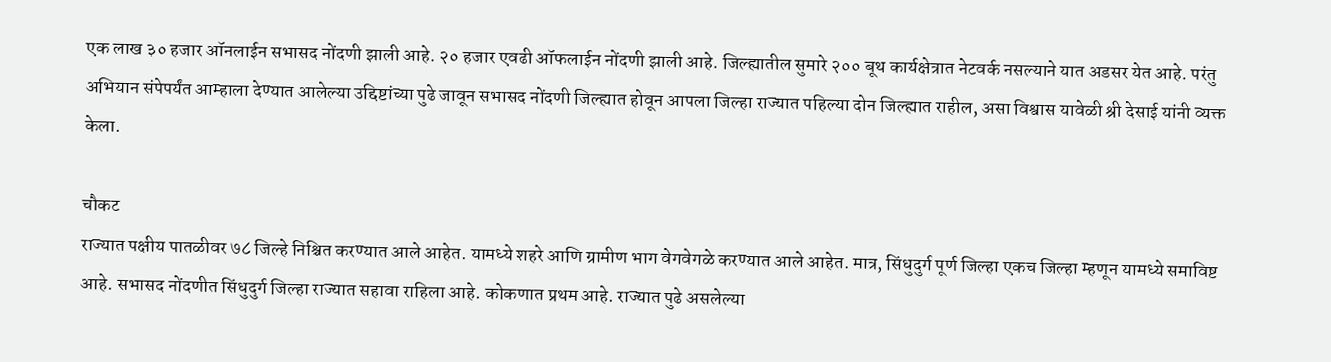एक लाख ३० हजार ऑनलाईन सभासद नोंदणी झाली आहे. २० हजार एवढी ऑफलाईन नोंदणी झाली आहे. जिल्ह्यातील सुमारे २०० बूथ कार्यक्षेत्रात नेटवर्क नसल्याने यात अडसर येत आहे. परंतु अभियान संपेपर्यंत आम्हाला देण्यात आलेल्या उद्दिष्टांच्या पुढे जावून सभासद नोंदणी जिल्ह्यात होवून आपला जिल्हा राज्यात पहिल्या दोन जिल्ह्यात राहील, असा विश्वास यावेळी श्री देसाई यांनी व्यक्त केला.

चौकट
राज्यात पक्षीय पातळीवर ७८ जिल्हे निश्चित करण्यात आले आहेत. यामध्ये शहरे आणि ग्रामीण भाग वेगवेगळे करण्यात आले आहेत. मात्र, सिंधुदुर्ग पूर्ण जिल्हा एकच जिल्हा म्हणून यामध्ये समाविष्ट आहे. सभासद नोंदणीत सिंधुदुर्ग जिल्हा राज्यात सहावा राहिला आहे. कोकणात प्रथम आहे. राज्यात पुढे असलेल्या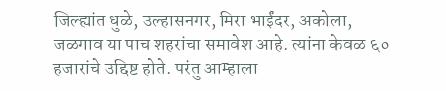जिल्ह्यांत धुळे, उल्हासनगर, मिरा भाईंदर, अकोला, जळगाव या पाच शहरांचा समावेश आहे. त्यांना केवळ ६० हजारांचे उद्दिष्ट होते. परंतु आम्हाला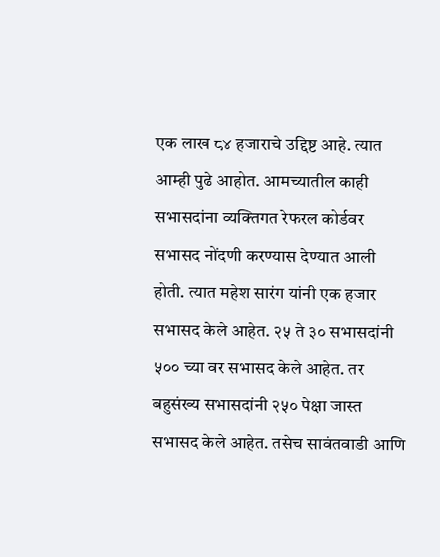एक लाख ८४ हजाराचे उद्दिष्ट आहे. त्यात आम्ही पुढे आहोत. आमच्यातील काही सभासदांना व्यक्तिगत रेफरल कोर्डवर सभासद नोंदणी करण्यास देण्यात आली होती. त्यात महेश सारंग यांनी एक हजार सभासद केले आहेत. २५ ते ३० सभासदांनी ५०० च्या वर सभासद केले आहेत. तर बहुसंख्य सभासदांनी २५० पेक्षा जास्त सभासद केले आहेत. तसेच सावंतवाडी आणि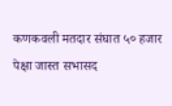कणकवली मतदार संघात ५० हजार पेक्षा जास्त सभासद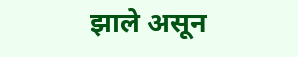झाले असून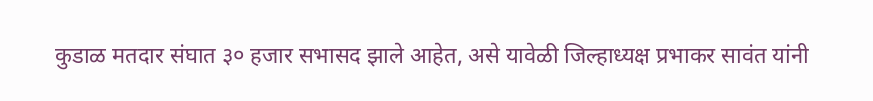कुडाळ मतदार संघात ३० हजार सभासद झाले आहेत, असे यावेळी जिल्हाध्यक्ष प्रभाकर सावंत यांनी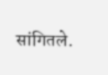सांगितले.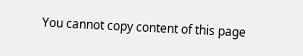You cannot copy content of this page